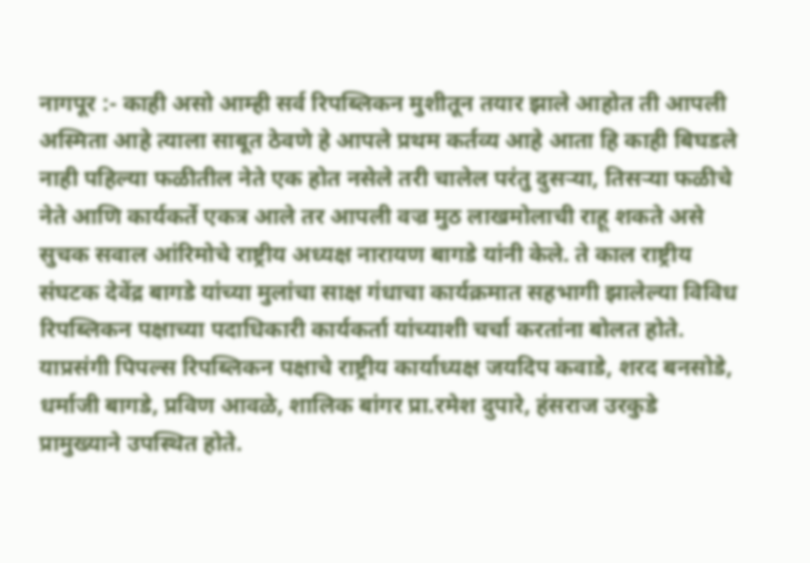नागपूर :- काही असो आम्ही सर्व रिपब्लिकन मुशीतून तयार झाले आहोत ती आपली अस्मिता आहे त्याला साबूत ठेवणे हे आपले प्रथम कर्तव्य आहे आता हि काही बिघडले नाही पहिल्या फळीतील नेते एक होत नसेले तरी चालेल परंतु दुसऱ्या, तिसऱ्या फळीचे नेते आणि कार्यकर्ते एकत्र आले तर आपली वज्र मुठ लाखमोलाची राहू शकते असे सुचक सवाल आंरिमोचे राष्ट्रीय अध्यक्ष नारायण बागडे यांनी केले. ते काल राष्ट्रीय संघटक देवेंद्र बागडे यांच्या मुलांचा साक्ष गंधाचा कार्यक्रमात सहभागी झालेल्या विविध रिपब्लिकन पक्षाच्या पदाधिकारी कार्यकर्ता यांच्याशी चर्चा करतांना बोलत होते. याप्रसंगी पिपल्स रिपब्लिकन पक्षाचे राष्ट्रीय कार्याध्यक्ष जयदिप कवाडे, शरद बनसोडे, धर्माजी बागडे, प्रविण आवळे, शालिक बांगर प्रा.रमेश दुपारे, हंसराज उरकुडे प्रामुख्याने उपस्थित होते.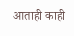आताही काही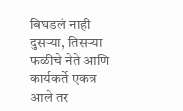बिघडलं नाही दुसऱ्या, तिसऱ्या फळीचे नेते आणि कार्यकर्ते एकत्र आले तर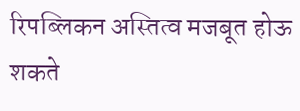रिपब्लिकन अस्तित्व मजबूत होऊ शकते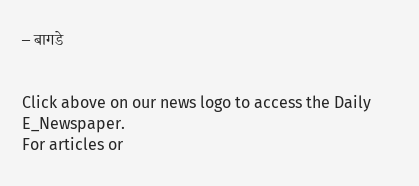– बागडे


Click above on our news logo to access the Daily E_Newspaper.
For articles or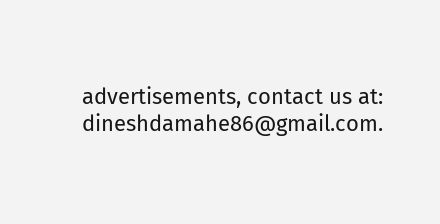advertisements, contact us at: dineshdamahe86@gmail.com.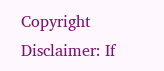Copyright Disclaimer: If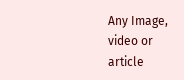Any Image, video or article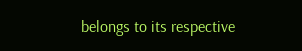belongs to its respective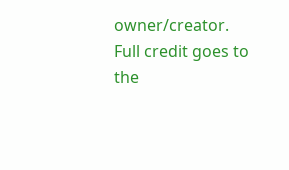owner/creator. Full credit goes to the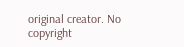original creator. No copyright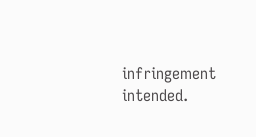infringement intended.